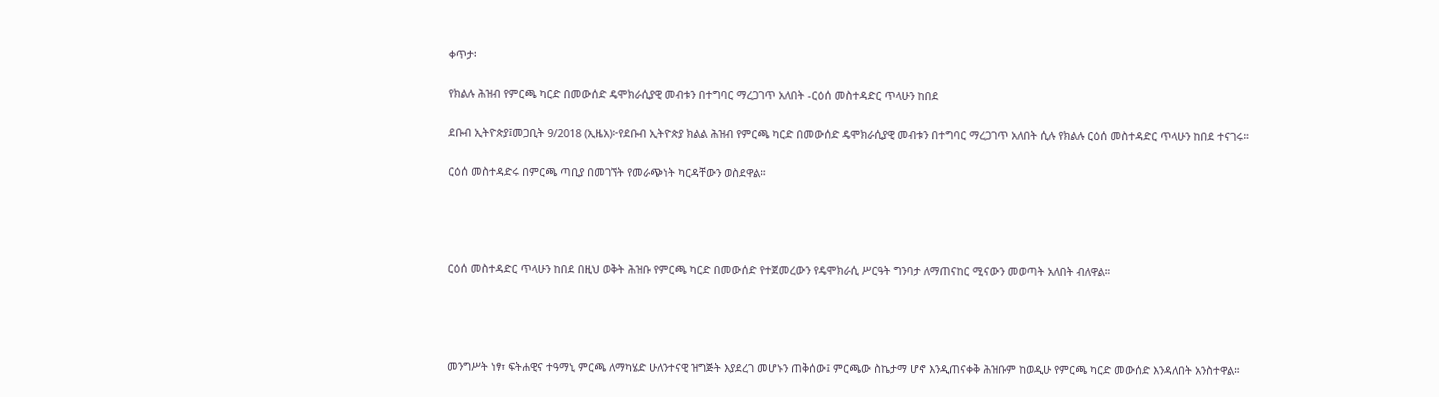ቀጥታ፡

የክልሉ ሕዝብ የምርጫ ካርድ በመውሰድ ዴሞክራሲያዊ መብቱን በተግባር ማረጋገጥ አለበት -ርዕሰ መስተዳድር ጥላሁን ከበደ

ደቡብ ኢትዮጵያ፤መጋቢት 9/2018 (ኢዜአ)፦የደቡብ ኢትዮጵያ ክልል ሕዝብ የምርጫ ካርድ በመውሰድ ዴሞክራሲያዊ መብቱን በተግባር ማረጋገጥ አለበት ሲሉ የክልሉ ርዕሰ መስተዳድር ጥላሁን ከበደ ተናገሩ።

ርዕሰ መስተዳድሩ በምርጫ ጣቢያ በመገኘት የመራጭነት ካርዳቸውን ወስደዋል።




ርዕሰ መስተዳድር ጥላሁን ከበደ በዚህ ወቅት ሕዝቡ የምርጫ ካርድ በመውሰድ የተጀመረውን የዴሞክራሲ ሥርዓት ግንባታ ለማጠናከር ሚናውን መወጣት አለበት ብለዋል።




መንግሥት ነፃ፣ ፍትሐዊና ተዓማኒ ምርጫ ለማካሄድ ሁለንተናዊ ዝግጅት እያደረገ መሆኑን ጠቅሰው፤ ምርጫው ስኬታማ ሆኖ እንዲጠናቀቅ ሕዝቡም ከወዲሁ የምርጫ ካርድ መውሰድ እንዳለበት አንስተዋል።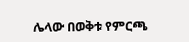ሌላው በወቅቱ የምርጫ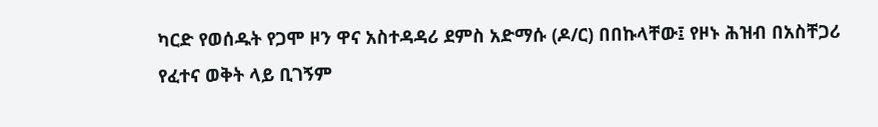ካርድ የወሰዱት የጋሞ ዞን ዋና አስተዳዳሪ ደምስ አድማሱ (ዶ/ር) በበኩላቸው፤ የዞኑ ሕዝብ በአስቸጋሪ የፈተና ወቅት ላይ ቢገኝም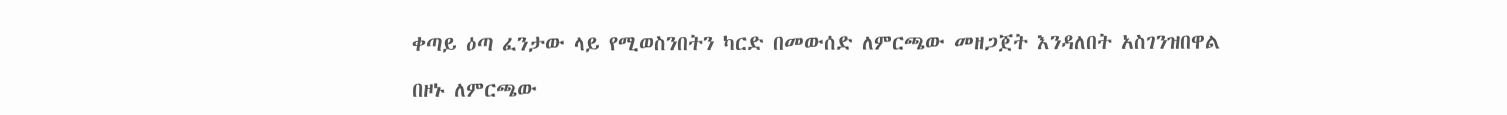ቀጣይ ዕጣ ፈንታው ላይ የሚወስንበትን ካርድ በመውሰድ ለምርጫው መዘጋጀት እንዳለበት አስገንዝበዋል

በዞኑ ለምርጫው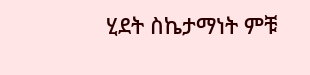ሂደት ስኬታማነት ምቹ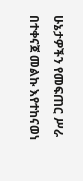ሁኔታዎችን የመፍጠር ሥራ በተቀናጀ መልኩ እየተከናወነ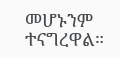መሆኑንም ተናግረዋል።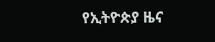የኢትዮጵያ ዜና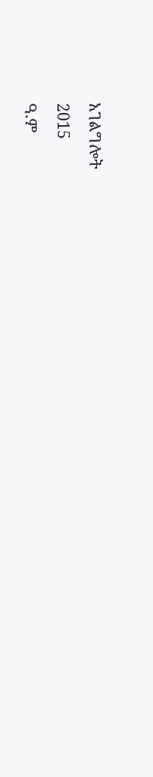አገልግሎት
2015
ዓ.ም